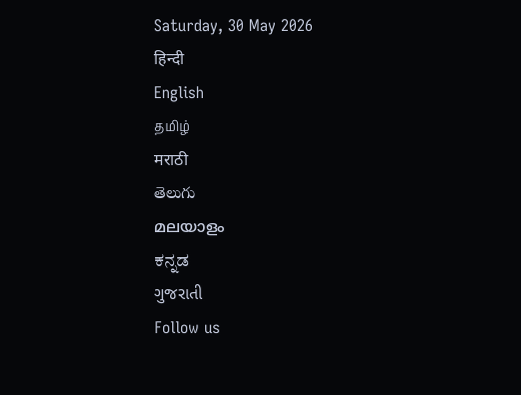Saturday, 30 May 2026
हिन्दी
English
தமிழ்
मराठी
తెలుగు
മലയാളം
ಕನ್ನಡ
ગુજરાતી
Follow us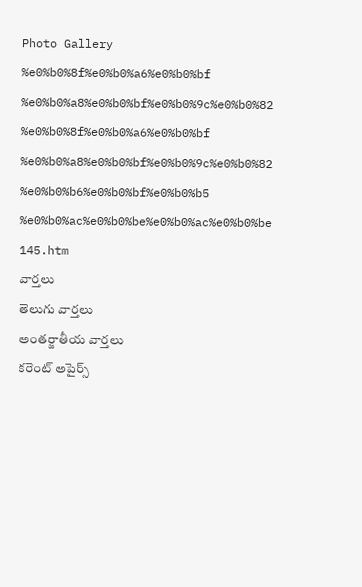Photo Gallery %e0%b0%8f%e0%b0%a6%e0%b0%bf %e0%b0%a8%e0%b0%bf%e0%b0%9c%e0%b0%82 %e0%b0%8f%e0%b0%a6%e0%b0%bf %e0%b0%a8%e0%b0%bf%e0%b0%9c%e0%b0%82 %e0%b0%b6%e0%b0%bf%e0%b0%b5 %e0%b0%ac%e0%b0%be%e0%b0%ac%e0%b0%be 145.htm
వార్తలు
తెలుగు వార్తలు
అంతర్జాతీయ వార్తలు
కరెంట్ అపైర్స్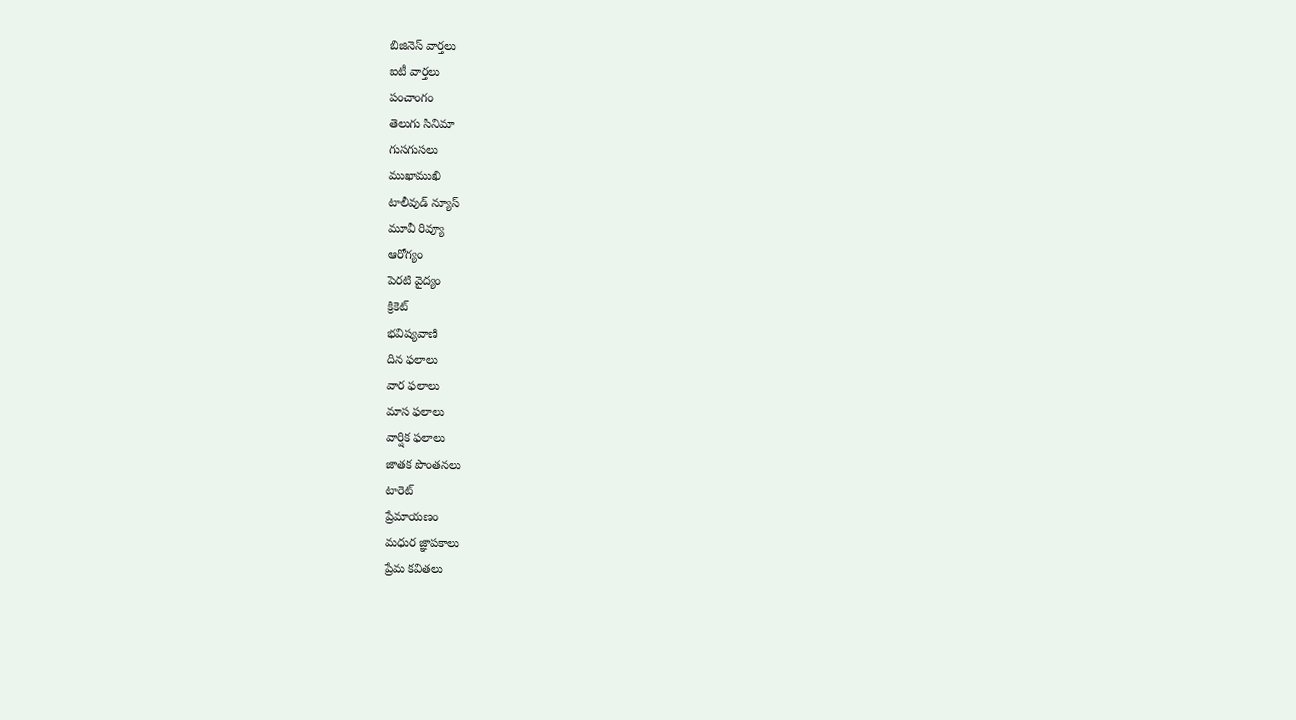బిజినెస్ వార్తలు
ఐటీ వార్తలు
పంచాంగం
తెలుగు సినిమా
గుసగుసలు
ముఖాముఖి
టాలీవుడ్ న్యూస్
మూవీ రివ్యూ
ఆరోగ్యం
పెరటి వైద్యం
క్రికెట్
భవిష్యవాణి
దిన ఫలాలు
వార ఫలాలు
మాస ఫలాలు
వార్షిక ఫలాలు
జాతక పొంతనలు
టారెట్
ప్రేమాయణం
మధుర జ్ఞాపకాలు
ప్రేమ కవితలు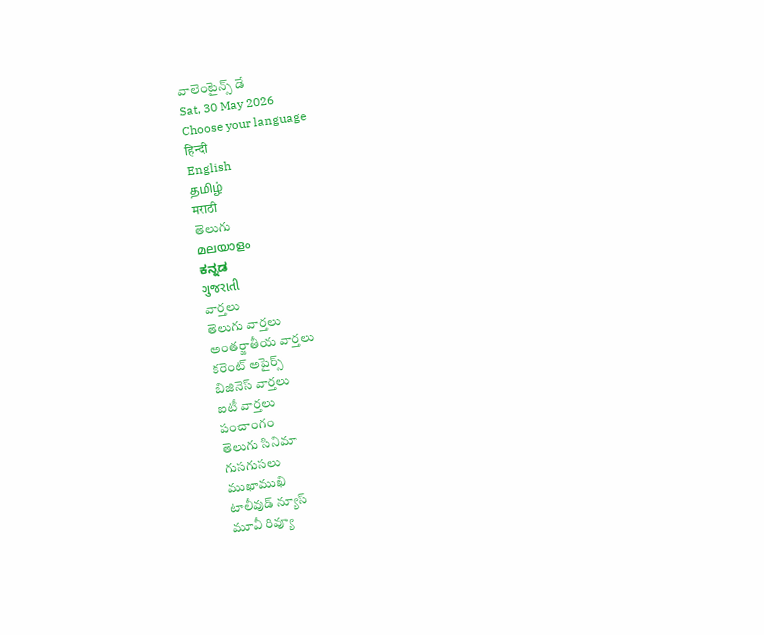వాలెంటైన్స్ డే
Sat, 30 May 2026
Choose your language
हिन्दी
English
தமிழ்
मराठी
తెలుగు
മലയാളം
ಕನ್ನಡ
ગુજરાતી
వార్తలు
తెలుగు వార్తలు
అంతర్జాతీయ వార్తలు
కరెంట్ అపైర్స్
బిజినెస్ వార్తలు
ఐటీ వార్తలు
పంచాంగం
తెలుగు సినిమా
గుసగుసలు
ముఖాముఖి
టాలీవుడ్ న్యూస్
మూవీ రివ్యూ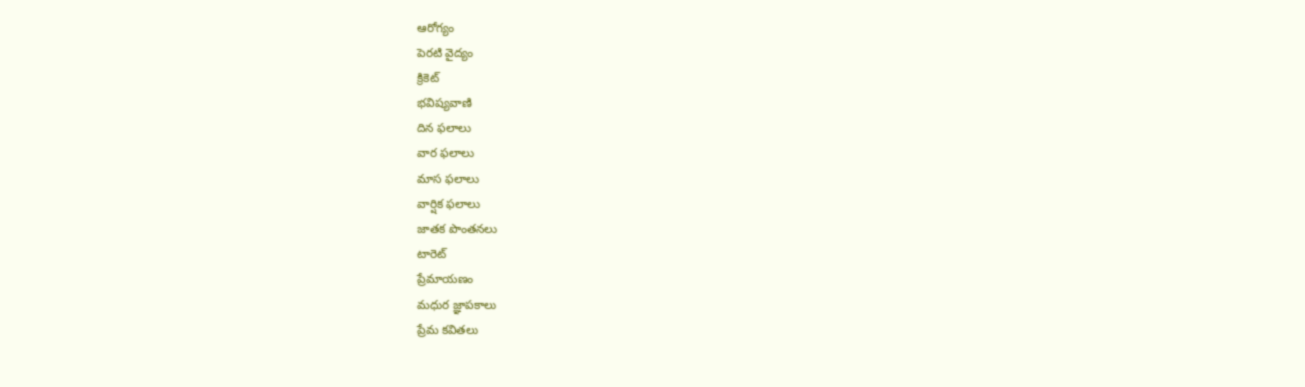ఆరోగ్యం
పెరటి వైద్యం
క్రికెట్
భవిష్యవాణి
దిన ఫలాలు
వార ఫలాలు
మాస ఫలాలు
వార్షిక ఫలాలు
జాతక పొంతనలు
టారెట్
ప్రేమాయణం
మధుర జ్ఞాపకాలు
ప్రేమ కవితలు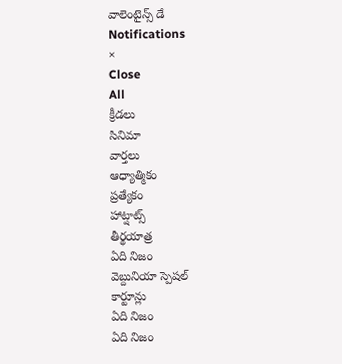వాలెంటైన్స్ డే
Notifications
×
Close
All
క్రీడలు
సినిమా
వార్తలు
ఆధ్యాత్మికం
ప్రత్యేకం
హాట్షాట్స్
తీర్థయాత్ర
ఏది నిజం
వెబ్దునియా స్పెషల్
కార్టూన్లు
ఏది నిజం
ఏది నిజం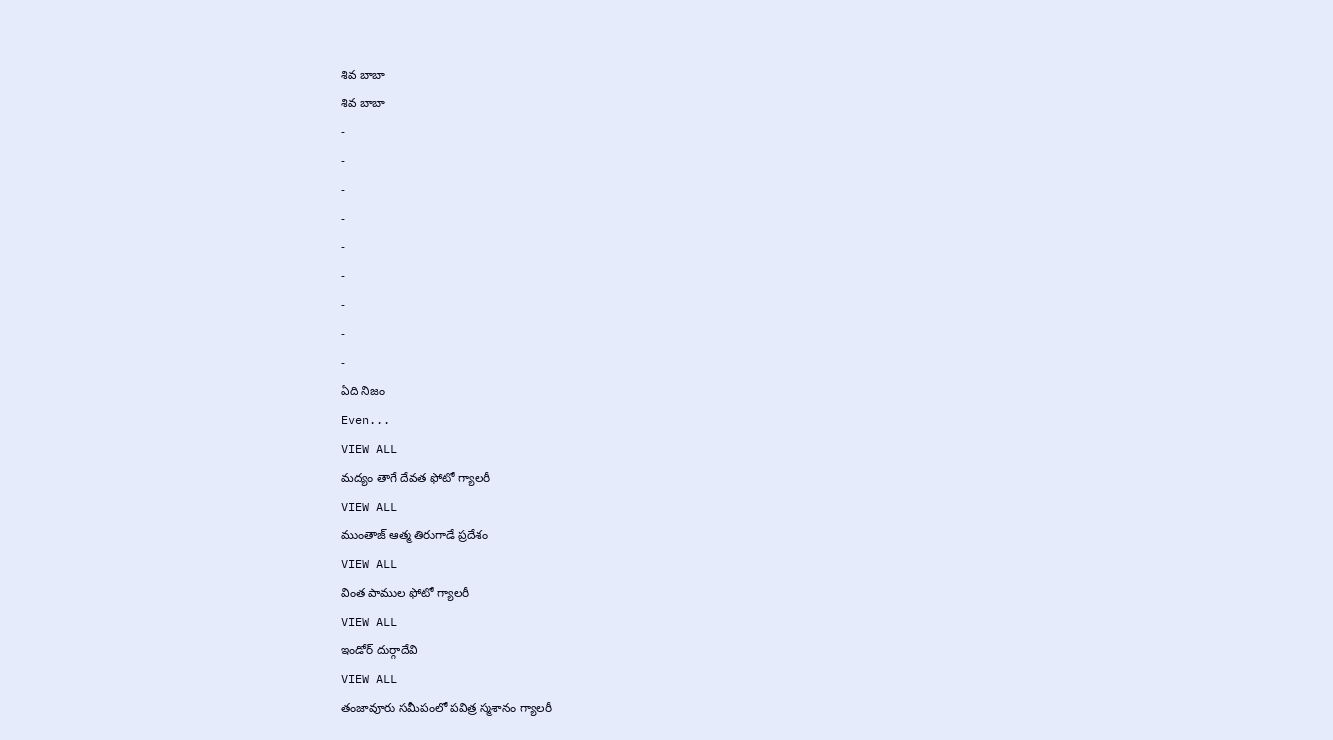శివ బాబా
శివ బాబా
-
-
-
-
-
-
-
-
-
ఏది నిజం
Even...
VIEW ALL
మద్యం తాగే దేవత ఫోటో గ్యాలరీ
VIEW ALL
ముంతాజ్ ఆత్మ తిరుగాడే ప్రదేశం
VIEW ALL
వింత పాముల ఫోటో గ్యాలరీ
VIEW ALL
ఇండోర్ దుర్గాదేవి
VIEW ALL
తంజావూరు సమీపంలో పవిత్ర స్మశానం గ్యాలరీ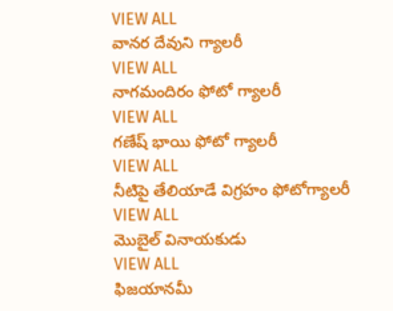VIEW ALL
వానర దేవుని గ్యాలరీ
VIEW ALL
నాగమందిరం ఫోటో గ్యాలరీ
VIEW ALL
గణేష్ భాయి ఫోటో గ్యాలరీ
VIEW ALL
నీటిపై తేలియాడే విగ్రహం ఫోటోగ్యాలరీ
VIEW ALL
మొబైల్ వినాయకుడు
VIEW ALL
ఫిజయానమీ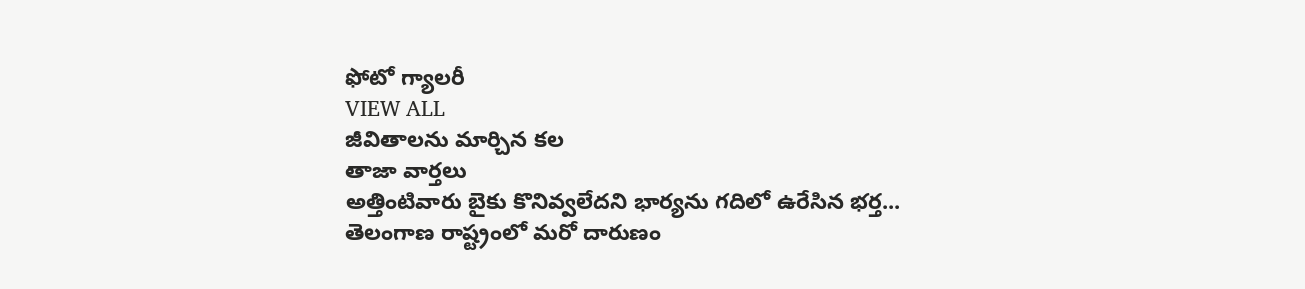ఫోటో గ్యాలరీ
VIEW ALL
జీవితాలను మార్చిన కల
తాజా వార్తలు
అత్తింటివారు బైకు కొనివ్వలేదని భార్యను గదిలో ఉరేసిన భర్త...
తెలంగాణ రాష్ట్రంలో మరో దారుణం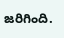జరిగింది.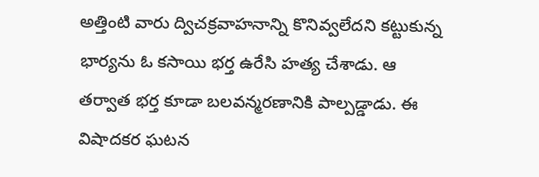అత్తింటి వారు ద్విచక్రవాహనాన్ని కొనివ్వలేదని కట్టుకున్న భార్యను ఓ కసాయి భర్త ఉరేసి హత్య చేశాడు. ఆ తర్వాత భర్త కూడా బలవన్మరణానికి పాల్పడ్డాడు. ఈ విషాదకర ఘటన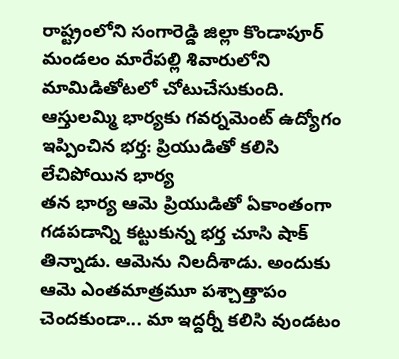రాష్ట్రంలోని సంగారెడ్డి జిల్లా కొండాపూర్ మండలం మారేపల్లి శివారులోని మామిడితోటలో చోటుచేసుకుంది.
ఆస్తులమ్మి భార్యకు గవర్నమెంట్ ఉద్యోగం ఇప్పించిన భర్త: ప్రియుడితో కలిసి లేచిపోయిన భార్య
తన భార్య ఆమె ప్రియుడితో ఏకాంతంగా గడపడాన్ని కట్టుకున్న భర్త చూసి షాక్ తిన్నాడు. ఆమెను నిలదీశాడు. అందుకు ఆమె ఎంతమాత్రమూ పశ్చాత్తాపం చెందకుండా... మా ఇద్దర్నీ కలిసి వుండటం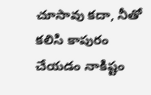చూసావు కదా, నీతో కలిసి కాపురం చేయడం నాకిష్టం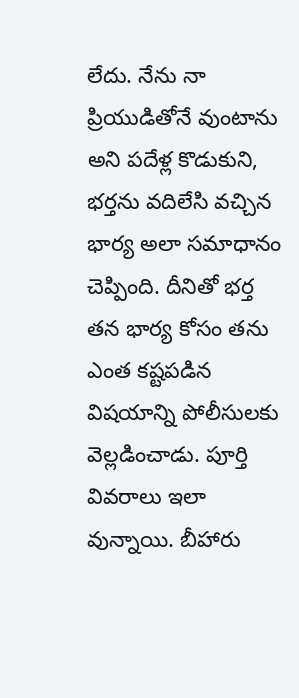లేదు. నేను నా ప్రియుడితోనే వుంటాను అని పదేళ్ల కొడుకుని, భర్తను వదిలేసి వచ్చిన భార్య అలా సమాధానం చెప్పింది. దీనితో భర్త తన భార్య కోసం తను ఎంత కష్టపడిన విషయాన్ని పోలీసులకు వెల్లడించాడు. పూర్తి వివరాలు ఇలా వున్నాయి. బీహారు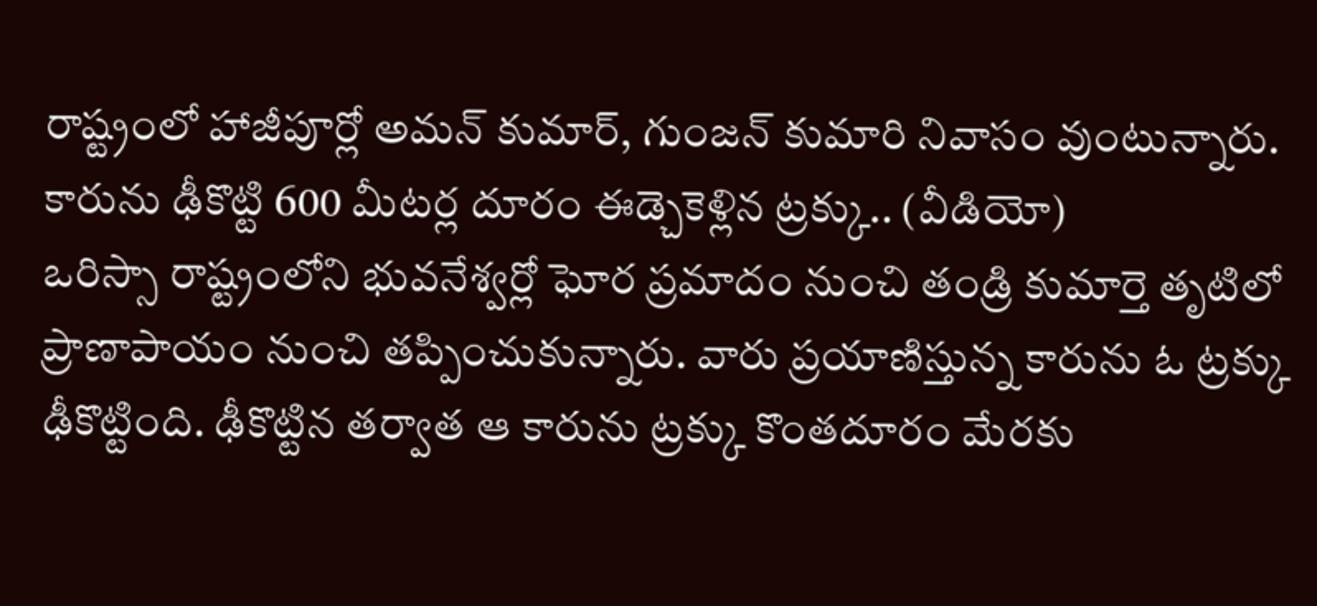రాష్ట్రంలో హాజీపూర్లో అమన్ కుమార్, గుంజన్ కుమారి నివాసం వుంటున్నారు.
కారును ఢీకొట్టి 600 మీటర్ల దూరం ఈడ్చెకెళ్లిన ట్రక్కు.. (వీడియో)
ఒరిస్సా రాష్ట్రంలోని భువనేశ్వర్లో ఘోర ప్రమాదం నుంచి తండ్రి కుమార్తె తృటిలో ప్రాణాపాయం నుంచి తప్పించుకున్నారు. వారు ప్రయాణిస్తున్న కారును ఓ ట్రక్కు ఢీకొట్టింది. ఢీకొట్టిన తర్వాత ఆ కారును ట్రక్కు కొంతదూరం మేరకు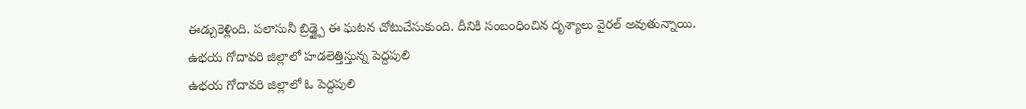ఈడ్చుకెళ్లింది. పలాసునీ బ్రిడ్జ్పై ఈ ఘటన చోటుచేసుకుంది. దీనికి సంబంధించిన దృశ్యాలు వైరల్ అవుతున్నాయి.
ఉభయ గోదావరి జిల్లాలో హడలెత్తిస్తున్న పెద్దపులి
ఉభయ గోదావరి జిల్లాలో ఓ పెద్దపులి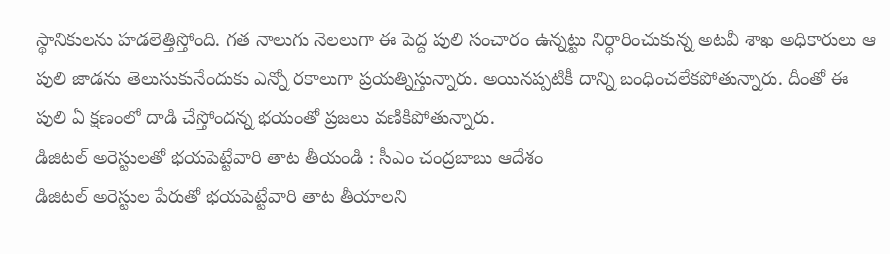స్థానికులను హడలెత్తిస్తోంది. గత నాలుగు నెలలుగా ఈ పెద్ద పులి సంచారం ఉన్నట్టు నిర్ధారించుకున్న అటవీ శాఖ అధికారులు ఆ పులి జాడను తెలుసుకునేందుకు ఎన్నో రకాలుగా ప్రయత్నిస్తున్నారు. అయినప్పటికీ దాన్ని బంధించలేకపోతున్నారు. దీంతో ఈ పులి ఏ క్షణంలో దాడి చేస్తోందన్న భయంతో ప్రజలు వణికిపోతున్నారు.
డిజిటల్ అరెస్టులతో భయపెట్టేవారి తాట తీయండి : సీఎం చంద్రబాబు ఆదేశం
డిజిటల్ అరెస్టుల పేరుతో భయపెట్టేవారి తాట తీయాలని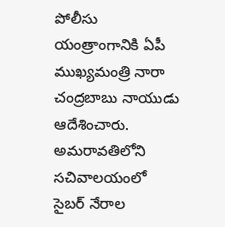పోలీసు యంత్రాంగానికి ఏపీ ముఖ్యమంత్రి నారా చంద్రబాబు నాయుడు ఆదేశించారు. అమరావతిలోని సచివాలయంలో సైబర్ నేరాల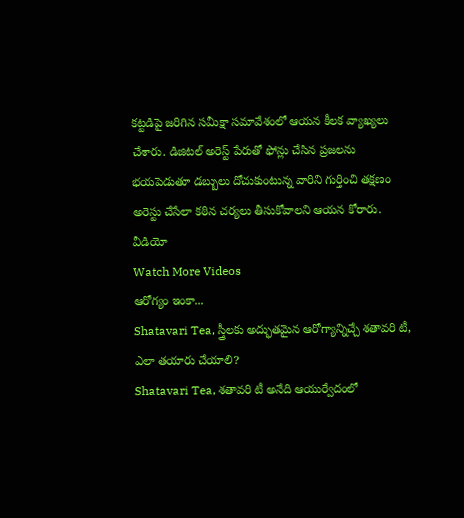కట్టడిపై జరిగిన సమీక్షా సమావేశంలో ఆయన కీలక వ్యాఖ్యలు చేశారు. డిజిటల్ అరెస్ట్ పేరుతో ఫోన్లు చేసిన ప్రజలను భయపెడుతూ డబ్బులు దోచుకుంటున్న వారిని గుర్తించి తక్షణం అరెస్టు చేసేలా కఠిన చర్యలు తీసుకోవాలని ఆయన కోరారు.
వీడియో
Watch More Videos
ఆరోగ్యం ఇంకా...
Shatavari Tea, స్త్రీలకు అద్భుతమైన ఆరోగ్యాన్నిచ్చే శతావరి టీ, ఎలా తయారు చేయాలి?
Shatavari Tea, శతావరి టీ అనేది ఆయుర్వేదంలో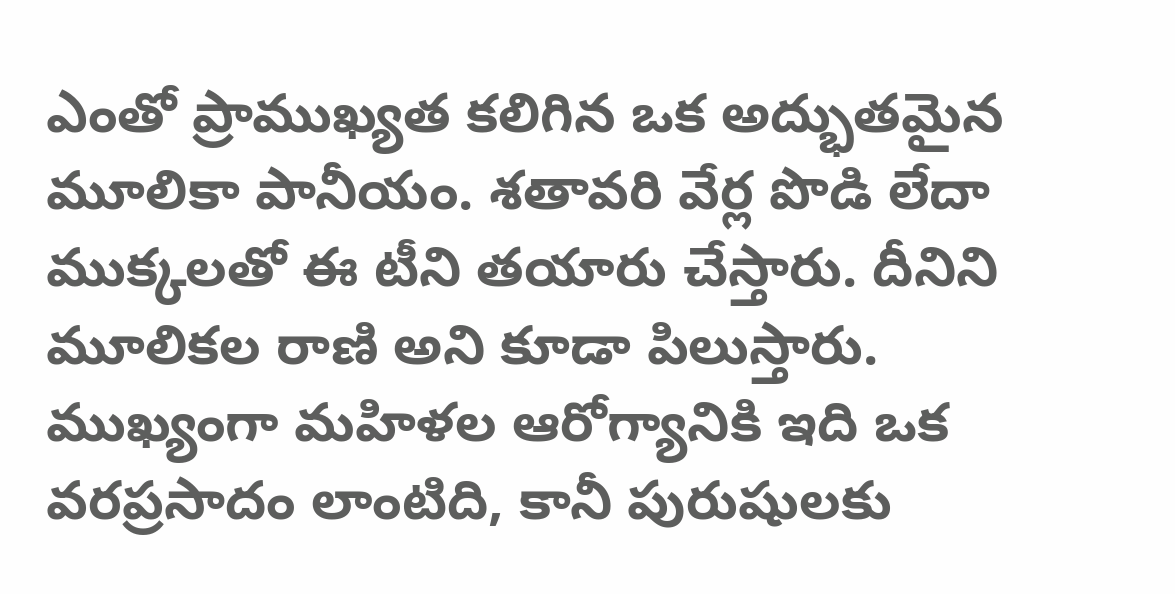ఎంతో ప్రాముఖ్యత కలిగిన ఒక అద్భుతమైన మూలికా పానీయం. శతావరి వేర్ల పొడి లేదా ముక్కలతో ఈ టీని తయారు చేస్తారు. దీనిని మూలికల రాణి అని కూడా పిలుస్తారు. ముఖ్యంగా మహిళల ఆరోగ్యానికి ఇది ఒక వరప్రసాదం లాంటిది, కానీ పురుషులకు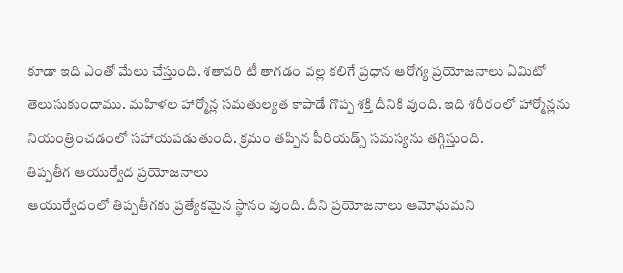కూడా ఇది ఎంతో మేలు చేస్తుంది. శతావరి టీ తాగడం వల్ల కలిగే ప్రధాన ఆరోగ్య ప్రయోజనాలు ఏమిటో తెలుసుకుందాము. మహిళల హార్మోన్ల సమతుల్యత కాపాడే గొప్ప శక్తి దీనికి వుంది. ఇది శరీరంలో హార్మోన్లను నియంత్రించడంలో సహాయపడుతుంది. క్రమం తప్పిన పీరియడ్స్ సమస్యను తగ్గిస్తుంది.
తిప్పతీగ ఆయుర్వేద ప్రయోజనాలు
ఆయుర్వేదంలో తిప్పతీగకు ప్రత్యేకమైన స్థానం వుంది. దీని ప్రయోజనాలు ఆమోఘమని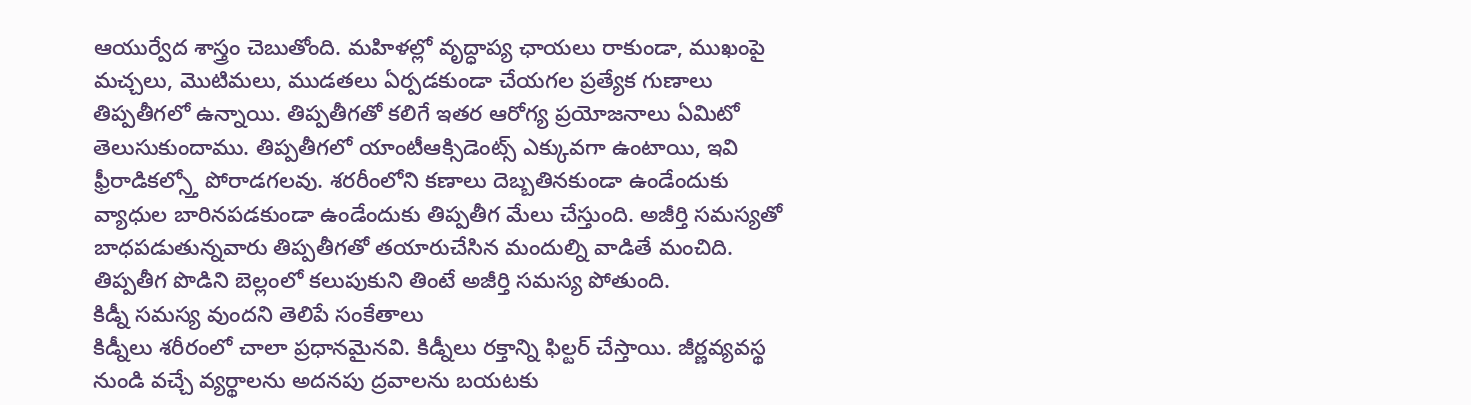ఆయుర్వేద శాస్త్రం చెబుతోంది. మహిళల్లో వృద్ధాప్య ఛాయలు రాకుండా, ముఖంపై మచ్చలు, మొటిమలు, ముడతలు ఏర్పడకుండా చేయగల ప్రత్యేక గుణాలు తిప్పతీగలో ఉన్నాయి. తిప్పతీగతో కలిగే ఇతర ఆరోగ్య ప్రయోజనాలు ఏమిటో తెలుసుకుందాము. తిప్పతీగలో యాంటీఆక్సిడెంట్స్ ఎక్కువగా ఉంటాయి, ఇవి ఫ్రీరాడికల్స్తో పోరాడగలవు. శరరీంలోని కణాలు దెబ్బతినకుండా ఉండేందుకు వ్యాధుల బారినపడకుండా ఉండేందుకు తిప్పతీగ మేలు చేస్తుంది. అజీర్తి సమస్యతో బాధపడుతున్నవారు తిప్పతీగతో తయారుచేసిన మందుల్ని వాడితే మంచిది. తిప్పతీగ పొడిని బెల్లంలో కలుపుకుని తింటే అజీర్తి సమస్య పోతుంది.
కిడ్నీ సమస్య వుందని తెలిపే సంకేతాలు
కిడ్నీలు శరీరంలో చాలా ప్రధానమైనవి. కిడ్నీలు రక్తాన్ని ఫిల్టర్ చేస్తాయి. జీర్ణవ్యవస్థ నుండి వచ్చే వ్యర్థాలను అదనపు ద్రవాలను బయటకు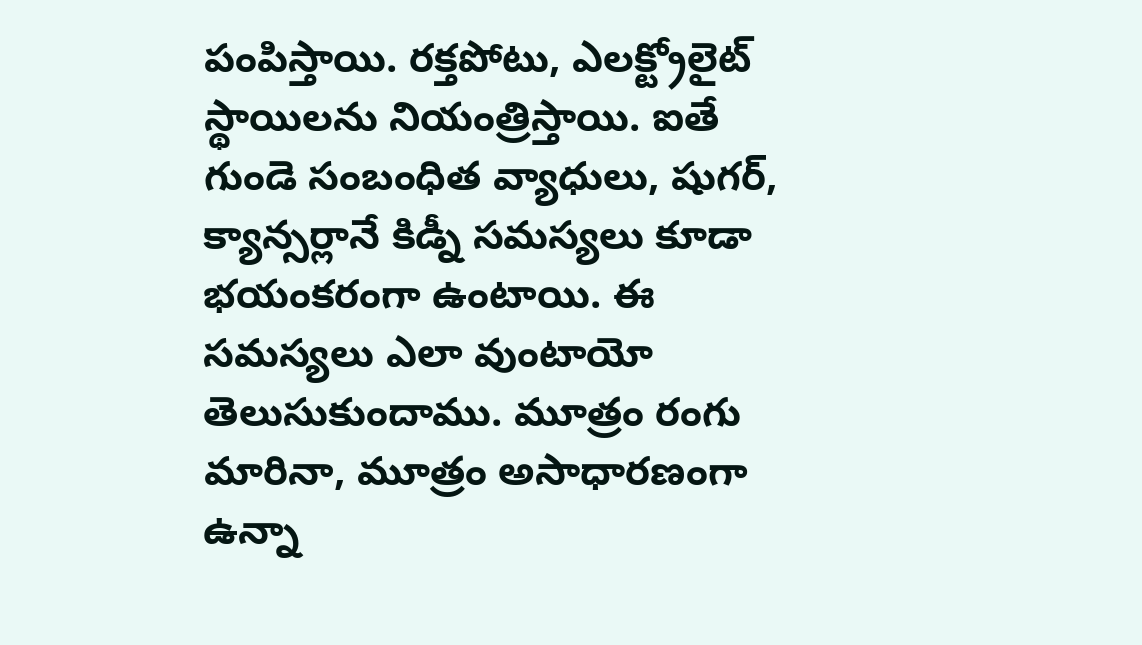పంపిస్తాయి. రక్తపోటు, ఎలక్ట్రోలైట్ స్థాయిలను నియంత్రిస్తాయి. ఐతే గుండె సంబంధిత వ్యాధులు, షుగర్, క్యాన్సర్లానే కిడ్నీ సమస్యలు కూడా భయంకరంగా ఉంటాయి. ఈ సమస్యలు ఎలా వుంటాయో తెలుసుకుందాము. మూత్రం రంగు మారినా, మూత్రం అసాధారణంగా ఉన్నా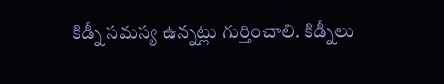కిడ్నీ సమస్య ఉన్నట్లు గుర్తించాలి. కిడ్నీలు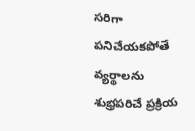సరిగా పనిచేయకపోతే వ్యర్థాలను శుభ్రపరిచే ప్రక్రియ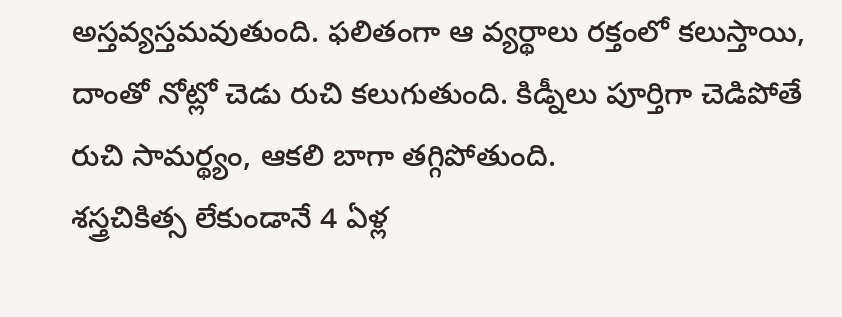అస్తవ్యస్తమవుతుంది. ఫలితంగా ఆ వ్యర్థాలు రక్తంలో కలుస్తాయి, దాంతో నోట్లో చెడు రుచి కలుగుతుంది. కిడ్నీలు పూర్తిగా చెడిపోతే రుచి సామర్థ్యం, ఆకలి బాగా తగ్గిపోతుంది.
శస్త్రచికిత్స లేకుండానే 4 ఏళ్ల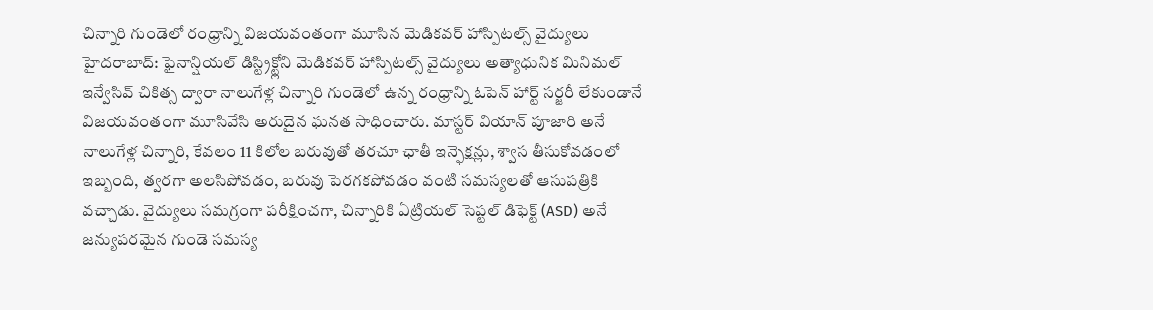చిన్నారి గుండెలో రంధ్రాన్ని విజయవంతంగా మూసిన మెడికవర్ హాస్పిటల్స్ వైద్యులు
హైదరాబాద్: ఫైనాన్షియల్ డిస్ట్రిక్ట్లోని మెడికవర్ హాస్పిటల్స్ వైద్యులు అత్యాధునిక మినిమల్ ఇన్వేసివ్ చికిత్స ద్వారా నాలుగేళ్ల చిన్నారి గుండెలో ఉన్న రంధ్రాన్ని ఓపెన్ హార్ట్ సర్జరీ లేకుండానే విజయవంతంగా మూసివేసి అరుదైన ఘనత సాధించారు. మాస్టర్ వియాన్ పూజారి అనే నాలుగేళ్ల చిన్నారి, కేవలం 11 కిలోల బరువుతో తరచూ ఛాతీ ఇన్ఫెక్షన్లు, శ్వాస తీసుకోవడంలో ఇబ్బంది, త్వరగా అలసిపోవడం, బరువు పెరగకపోవడం వంటి సమస్యలతో ఆసుపత్రికి వచ్చాడు. వైద్యులు సమగ్రంగా పరీక్షించగా, చిన్నారికి ఏట్రియల్ సెప్టల్ డిఫెక్ట్ (ASD) అనే జన్యుపరమైన గుండె సమస్య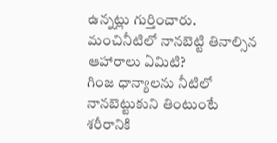ఉన్నట్లు గుర్తించారు.
మంచినీటిలో నానబెట్టి తినాల్సిన ఆహారాలు ఏమిటి?
గింజ ధాన్యాలను నీటిలో నానబెట్టుకుని తింటుంటే శరీరానికి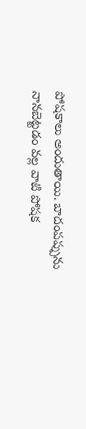పోషకాలు అందుతాయి. బాదంపప్పును నానబెట్టడం వల్ల వాటి పోషక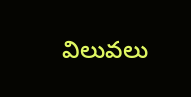విలువలు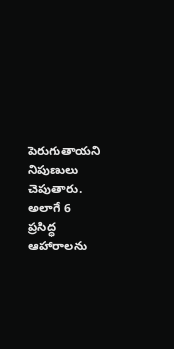పెరుగుతాయని నిపుణులు చెపుతారు. అలాగే 6 ప్రసిద్ధ ఆహారాలను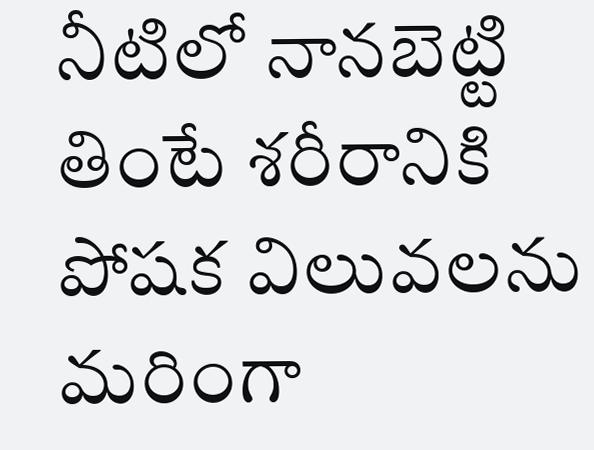నీటిలో నానబెట్టి తింటే శరీరానికి పోషక విలువలను మరింగా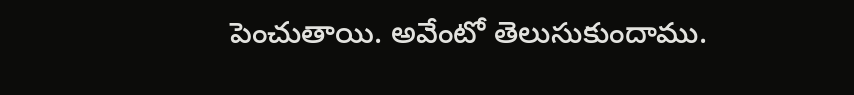పెంచుతాయి. అవేంటో తెలుసుకుందాము.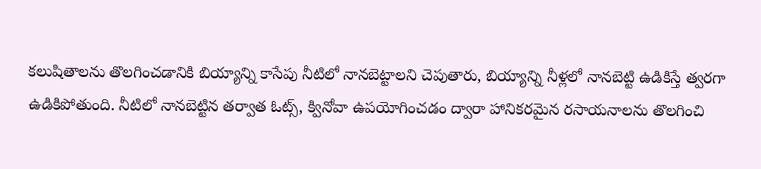కలుషితాలను తొలగించడానికి బియ్యాన్ని కాసేపు నీటిలో నానబెట్టాలని చెపుతారు, బియ్యాన్ని నీళ్లలో నానబెట్టి ఉడికిస్తే త్వరగా ఉడికిపోతుంది. నీటిలో నానబెట్టిన తర్వాత ఓట్స్, క్వినోవా ఉపయోగించడం ద్వారా హానికరమైన రసాయనాలను తొలగించి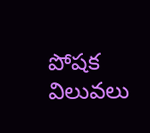పోషక విలువలు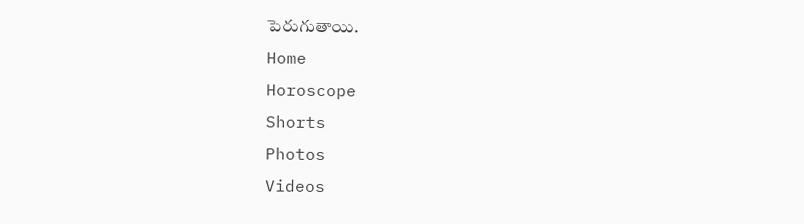పెరుగుతాయి.
Home
Horoscope
Shorts
Photos
Videos